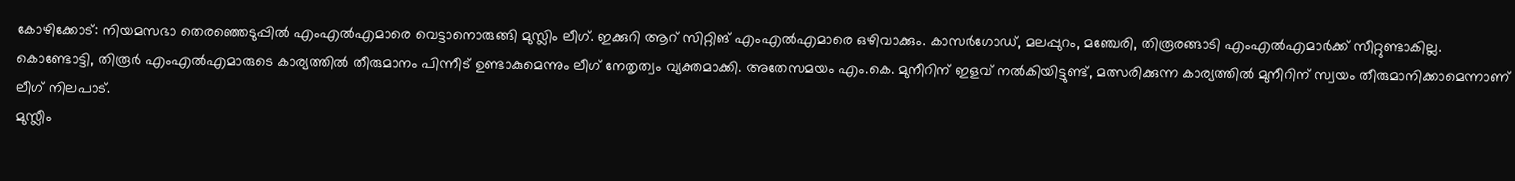കോഴിക്കോട്: നിയമസഭാ തെരഞ്ഞെടുപ്പിൽ എംഎൽഎമാരെ വെട്ടാനൊരുങ്ങി മുസ്ലിം ലീഗ്. ഇക്കുറി ആറ് സിറ്റിങ് എംഎൽഎമാരെ ഒഴിവാക്കും. കാസർഗോഡ്, മലപ്പുറം, മഞ്ചേരി, തിരൂരങ്ങാടി എംഎൽഎമാർക്ക് സീറ്റുണ്ടാകില്ല. കൊണ്ടോട്ടി, തിരൂർ എംഎൽഎമാരുടെ കാര്യത്തിൽ തീരുമാനം പിന്നീട് ഉണ്ടാകുമെന്നും ലീഗ് നേതൃത്വം വ്യക്തമാക്കി. അതേസമയം എം.കെ. മുനീറിന് ഇളവ് നൽകിയിട്ടുണ്ട്, മത്സരിക്കുന്ന കാര്യത്തിൽ മുനീറിന് സ്വയം തീരുമാനിക്കാമെന്നാണ് ലീഗ് നിലപാട്.
മുസ്ലീം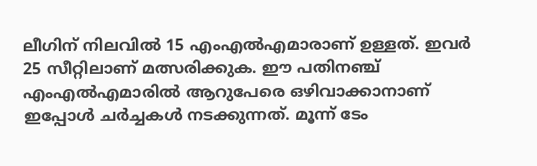ലീഗിന് നിലവിൽ 15 എംഎൽഎമാരാണ് ഉള്ളത്. ഇവർ 25 സീറ്റിലാണ് മത്സരിക്കുക. ഈ പതിനഞ്ച് എംഎൽഎമാരിൽ ആറുപേരെ ഒഴിവാക്കാനാണ് ഇപ്പോൾ ചർച്ചകൾ നടക്കുന്നത്. മൂന്ന് ടേം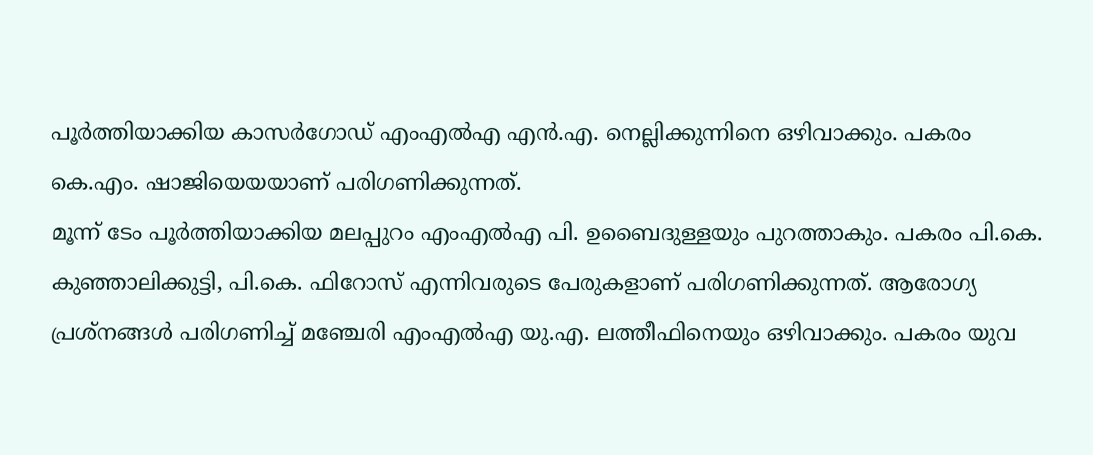പൂർത്തിയാക്കിയ കാസർഗോഡ് എംഎൽഎ എൻ.എ. നെല്ലിക്കുന്നിനെ ഒഴിവാക്കും. പകരം കെ.എം. ഷാജിയെയയാണ് പരിഗണിക്കുന്നത്.
മൂന്ന് ടേം പൂർത്തിയാക്കിയ മലപ്പുറം എംഎൽഎ പി. ഉബൈദുള്ളയും പുറത്താകും. പകരം പി.കെ. കുഞ്ഞാലിക്കുട്ടി, പി.കെ. ഫിറോസ് എന്നിവരുടെ പേരുകളാണ് പരിഗണിക്കുന്നത്. ആരോഗ്യ പ്രശ്നങ്ങൾ പരിഗണിച്ച് മഞ്ചേരി എംഎൽഎ യു.എ. ലത്തീഫിനെയും ഒഴിവാക്കും. പകരം യുവ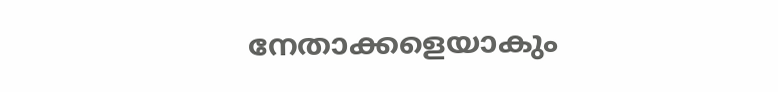നേതാക്കളെയാകും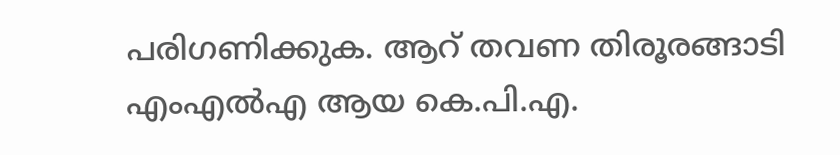പരിഗണിക്കുക. ആറ് തവണ തിരൂരങ്ങാടി എംഎൽഎ ആയ കെ.പി.എ.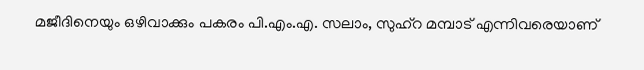മജീദിനെയും ഒഴിവാക്കും പകരം പി.എം.എ. സലാം, സുഹ്റ മമ്പാട് എന്നിവരെയാണ്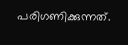പരിഗണിക്കുന്നത്.